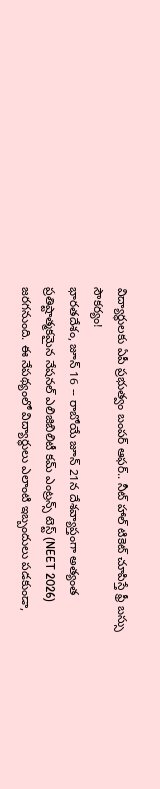విద్యార్థులకు ఏపీ ప్రభుత్వం బంపర్ ఆఫర్.. నీట్ హాల్ టికెట్ చూపిస్తే ఫ్రీ బస్సు సౌకర్యం!
భారతదేశం, జూన్ 16 -- రాబోయే జూన్ 21న దేశవ్యాప్తంగా అత్యంత ప్రతిష్టాత్మకమైన నేషనల్ ఎలిజిబిలిటీ కమ్ ఎంట్రన్స్ టెస్ట్ (NEET 2026) జరగనుంది. ఈ నేపథ్యంలో విద్యార్థులు ఎలాంటి ఇబ్బందులు పడకుండా,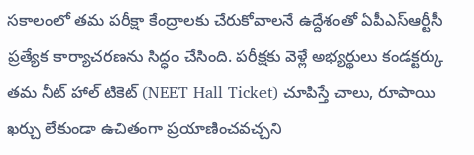సకాలంలో తమ పరీక్షా కేంద్రాలకు చేరుకోవాలనే ఉద్దేశంతో ఏపీఎస్ఆర్టీసీ ప్రత్యేక కార్యాచరణను సిద్ధం చేసింది. పరీక్షకు వెళ్లే అభ్యర్థులు కండక్టర్కు తమ నీట్ హాల్ టికెట్ (NEET Hall Ticket) చూపిస్తే చాలు, రూపాయి ఖర్చు లేకుండా ఉచితంగా ప్రయాణించవచ్చని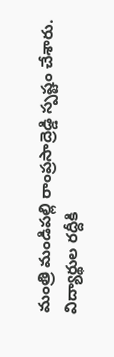మంత్రి మండిపల్లి రాంప్రసాద్రెడ్డి స్పష్టం చేశారు.
విద్యార్థుల రద్దీకి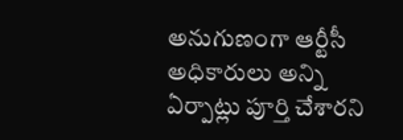అనుగుణంగా ఆర్టీసీ అధికారులు అన్ని ఏర్పాట్లు పూర్తి చేశారని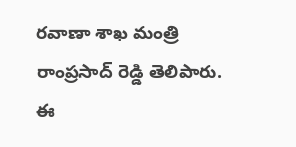రవాణా శాఖ మంత్రి రాంప్రసాద్ రెడ్డి తెలిపారు. ఈ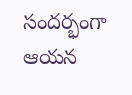సందర్భంగా ఆయన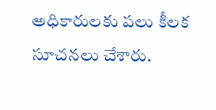అధికారులకు పలు కీలక సూచనలు చేశారు.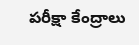పరీక్షా కేంద్రాలు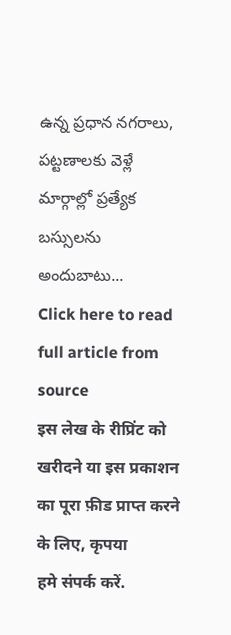ఉన్న ప్రధాన నగరాలు, పట్టణాలకు వెళ్లే మార్గాల్లో ప్రత్యేక బస్సులను అందుబాటు...
Click here to read full article from source
इस लेख के रीप्रिंट को खरीदने या इस प्रकाशन का पूरा फ़ीड प्राप्त करने के लिए, कृपया
हमे संपर्क करें.